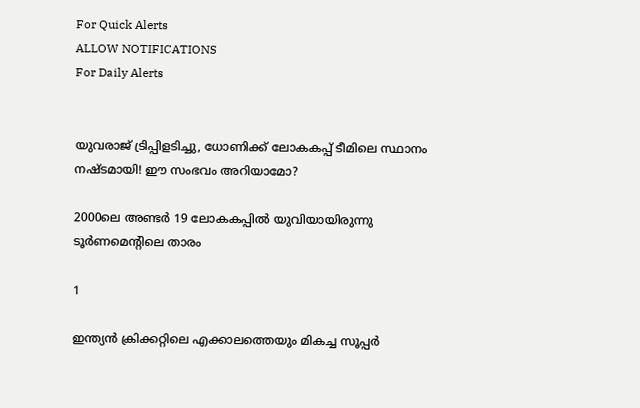For Quick Alerts
ALLOW NOTIFICATIONS
For Daily Alerts


യുവരാജ് ട്രിപ്പിളടിച്ചു, ധോണിക്ക് ലോകകപ്പ് ടീമിലെ സ്ഥാനം നഷ്ടമായി! ഈ സംഭവം അറിയാമോ?

2000ലെ അണ്ടര്‍ 19 ലോകകപ്പില്‍ യുവിയായിരുന്നു ടൂര്‍ണമെന്റിലെ താരം

1

ഇന്ത്യന്‍ ക്രിക്കറ്റിലെ എക്കാലത്തെയും മികച്ച സൂപ്പര്‍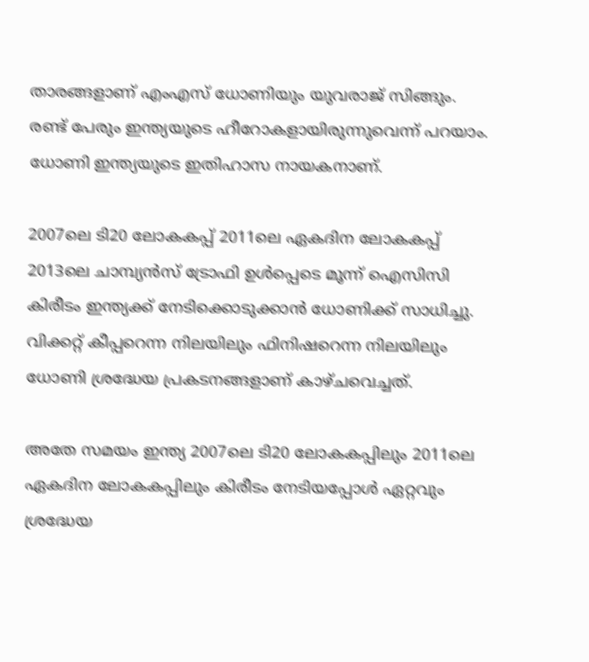താരങ്ങളാണ് എംഎസ് ധോണിയും യുവരാജ് സിങ്ങും. രണ്ട് പേരും ഇന്ത്യയുടെ ഹീറോകളായിരുന്നുവെന്ന് പറയാം. ധോണി ഇന്ത്യയുടെ ഇതിഹാസ നായകനാണ്.

2007ലെ ടി20 ലോകകപ്പ് 2011ലെ ഏകദിന ലോകകപ്പ് 2013ലെ ചാമ്പ്യന്‍സ് ട്രോഫി ഉള്‍പ്പെടെ മൂന്ന് ഐസിസി കിരീടം ഇന്ത്യക്ക് നേടിക്കൊടുക്കാന്‍ ധോണിക്ക് സാധിച്ചു. വിക്കറ്റ് കീപ്പറെന്ന നിലയിലും ഫിനിഷറെന്ന നിലയിലും ധോണി ശ്രദ്ധേയ പ്രകടനങ്ങളാണ് കാഴ്ചവെച്ചത്.

അതേ സമയം ഇന്ത്യ 2007ലെ ടി20 ലോകകപ്പിലും 2011ലെ ഏകദിന ലോകകപ്പിലും കിരീടം നേടിയപ്പോള്‍ ഏറ്റവും ശ്രദ്ധേയ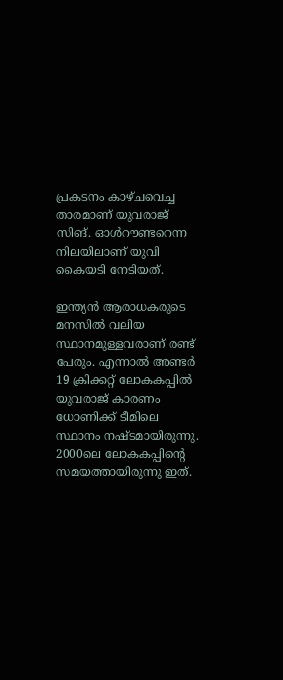പ്രകടനം കാഴ്ചവെച്ച താരമാണ് യുവരാജ് സിങ്. ഓള്‍റൗണ്ടറെന്ന നിലയിലാണ് യുവി കൈയടി നേടിയത്.

ഇന്ത്യന്‍ ആരാധകരുടെ മനസില്‍ വലിയ സ്ഥാനമുള്ളവരാണ് രണ്ട് പേരും. എന്നാല്‍ അണ്ടര്‍ 19 ക്രിക്കറ്റ് ലോകകപ്പില്‍ യുവരാജ് കാരണം ധോണിക്ക് ടീമിലെ സ്ഥാനം നഷ്ടമായിരുന്നു. 2000ലെ ലോകകപ്പിന്റെ സമയത്തായിരുന്നു ഇത്.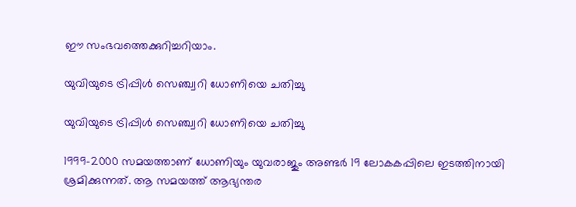ഈ സംഭവത്തെക്കുറിച്ചറിയാം.

യുവിയുടെ ട്രിപ്പിള്‍ സെഞ്ച്വറി ധോണിയെ ചതിച്ചു

യുവിയുടെ ട്രിപ്പിള്‍ സെഞ്ച്വറി ധോണിയെ ചതിച്ചു

1999-2000 സമയത്താണ് ധോണിയും യുവരാജും അണ്ടര്‍ 19 ലോകകപ്പിലെ ഇടത്തിനായി ശ്രമിക്കുന്നത്. ആ സമയത്ത് ആഭ്യന്തര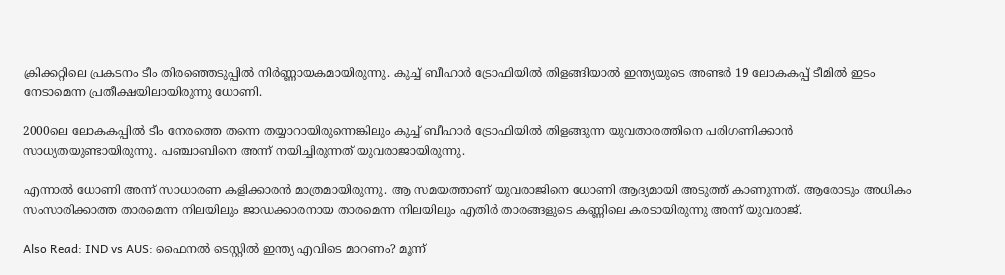ക്രിക്കറ്റിലെ പ്രകടനം ടീം തിരഞ്ഞെടുപ്പില്‍ നിര്‍ണ്ണായകമായിരുന്നു. കുച്ച് ബീഹാര്‍ ട്രോഫിയില്‍ തിളങ്ങിയാല്‍ ഇന്ത്യയുടെ അണ്ടര്‍ 19 ലോകകപ്പ് ടീമില്‍ ഇടം നേടാമെന്ന പ്രതീക്ഷയിലായിരുന്നു ധോണി.

2000ലെ ലോകകപ്പില്‍ ടീം നേരത്തെ തന്നെ തയ്യാറായിരുന്നെങ്കിലും കുച്ച് ബീഹാര്‍ ട്രോഫിയില്‍ തിളങ്ങുന്ന യുവതാരത്തിനെ പരിഗണിക്കാന്‍ സാധ്യതയുണ്ടായിരുന്നു. പഞ്ചാബിനെ അന്ന് നയിച്ചിരുന്നത് യുവരാജായിരുന്നു.

എന്നാല്‍ ധോണി അന്ന് സാധാരണ കളിക്കാരന്‍ മാത്രമായിരുന്നു. ആ സമയത്താണ് യുവരാജിനെ ധോണി ആദ്യമായി അടുത്ത് കാണുന്നത്. ആരോടും അധികം സംസാരിക്കാത്ത താരമെന്ന നിലയിലും ജാഡക്കാരനായ താരമെന്ന നിലയിലും എതിര്‍ താരങ്ങളുടെ കണ്ണിലെ കരടായിരുന്നു അന്ന് യുവരാജ്.

Also Read: IND vs AUS: ഫൈനല്‍ ടെസ്റ്റില്‍ ഇന്ത്യ എവിടെ മാറണം? മൂന്ന്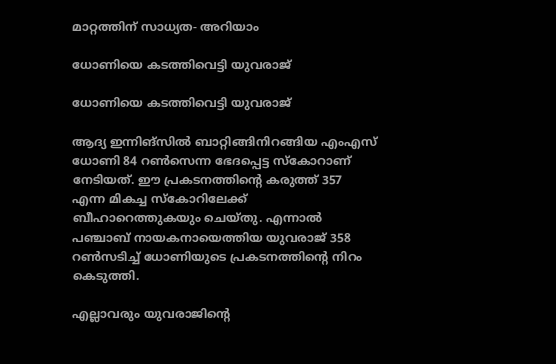മാറ്റത്തിന് സാധ്യത- അറിയാം

ധോണിയെ കടത്തിവെട്ടി യുവരാജ്

ധോണിയെ കടത്തിവെട്ടി യുവരാജ്

ആദ്യ ഇന്നിങ്‌സില്‍ ബാറ്റിങ്ങിനിറങ്ങിയ എംഎസ് ധോണി 84 റണ്‍സെന്ന ഭേദപ്പെട്ട സ്‌കോറാണ് നേടിയത്. ഈ പ്രകടനത്തിന്റെ കരുത്ത് 357 എന്ന മികച്ച സ്‌കോറിലേക്ക് ബീഹാറെത്തുകയും ചെയ്തു. എന്നാല്‍ പഞ്ചാബ് നായകനായെത്തിയ യുവരാജ് 358 റണ്‍സടിച്ച് ധോണിയുടെ പ്രകടനത്തിന്റെ നിറം കെടുത്തി.

എല്ലാവരും യുവരാജിന്റെ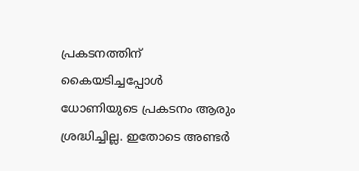പ്രകടനത്തിന് കൈയടിച്ചപ്പോള്‍ ധോണിയുടെ പ്രകടനം ആരും ശ്രദ്ധിച്ചില്ല. ഇതോടെ അണ്ടര്‍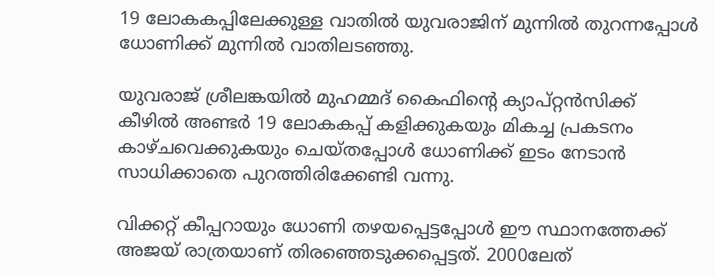19 ലോകകപ്പിലേക്കുള്ള വാതില്‍ യുവരാജിന് മുന്നില്‍ തുറന്നപ്പോള്‍ ധോണിക്ക് മുന്നില്‍ വാതിലടഞ്ഞു.

യുവരാജ് ശ്രീലങ്കയില്‍ മുഹമ്മദ് കൈഫിന്റെ ക്യാപ്റ്റന്‍സിക്ക് കീഴില്‍ അണ്ടര്‍ 19 ലോകകപ്പ് കളിക്കുകയും മികച്ച പ്രകടനം കാഴ്ചവെക്കുകയും ചെയ്തപ്പോള്‍ ധോണിക്ക് ഇടം നേടാന്‍ സാധിക്കാതെ പുറത്തിരിക്കേണ്ടി വന്നു.

വിക്കറ്റ് കീപ്പറായും ധോണി തഴയപ്പെട്ടപ്പോള്‍ ഈ സ്ഥാനത്തേക്ക് അജയ് രാത്രയാണ് തിരഞ്ഞെടുക്കപ്പെട്ടത്. 2000ലേത്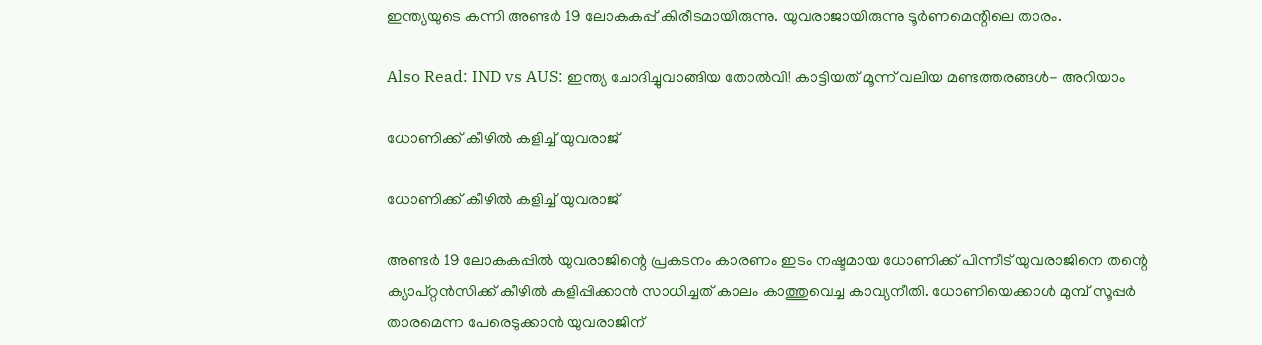ഇന്ത്യയുടെ കന്നി അണ്ടര്‍ 19 ലോകകപ്പ് കിരീടമായിരുന്നു. യുവരാജായിരുന്നു ടൂര്‍ണമെന്റിലെ താരം.

Also Read: IND vs AUS: ഇന്ത്യ ചോദിച്ചുവാങ്ങിയ തോല്‍വി! കാട്ടിയത് മൂന്ന് വലിയ മണ്ടത്തരങ്ങള്‍- അറിയാം

ധോണിക്ക് കീഴില്‍ കളിച്ച് യുവരാജ്

ധോണിക്ക് കീഴില്‍ കളിച്ച് യുവരാജ്

അണ്ടര്‍ 19 ലോകകപ്പില്‍ യുവരാജിന്റെ പ്രകടനം കാരണം ഇടം നഷ്ടമായ ധോണിക്ക് പിന്നീട് യുവരാജിനെ തന്റെ ക്യാപ്റ്റന്‍സിക്ക് കീഴില്‍ കളിപ്പിക്കാന്‍ സാധിച്ചത് കാലം കാത്തുവെച്ച കാവ്യനീതി. ധോണിയെക്കാള്‍ മുമ്പ് സൂപ്പര്‍ താരമെന്ന പേരെടുക്കാന്‍ യുവരാജിന്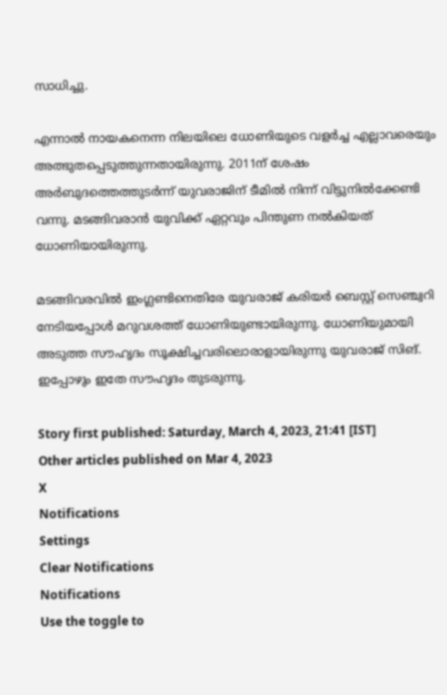സാധിച്ചു.

എന്നാല്‍ നായകനെന്ന നിലയിലെ ധോണിയുടെ വളര്‍ച്ച എല്ലാവരെയും അത്ഭുതപ്പെടുത്തുന്നതായിരുന്നു. 2011ന് ശേഷം അര്‍ബുദത്തെത്തുടര്‍ന്ന് യുവരാജിന് ടീമില്‍ നിന്ന് വിട്ടുനില്‍ക്കേണ്ടി വന്നു. മടങ്ങിവരാന്‍ യുവിക്ക് ഏറ്റവും പിന്തുണ നല്‍കിയത് ധോണിയായിരുന്നു.

മടങ്ങിവരവില്‍ ഇംഗ്ലണ്ടിനെതിരേ യുവരാജ് കരിയര്‍ ബെസ്റ്റ് സെഞ്ച്വറി നേടിയപ്പോള്‍ മറുവശത്ത് ധോണിയുണ്ടായിരുന്നു. ധോണിയുമായി അടുത്ത സൗഹൃദം സൂക്ഷിച്ചവരിലൊരാളായിരുന്നു യുവരാജ് സിങ്. ഇപ്പോഴും ഇതേ സൗഹൃദം തുടരുന്നു.

Story first published: Saturday, March 4, 2023, 21:41 [IST]
Other articles published on Mar 4, 2023
X
Notifications
Settings
Clear Notifications
Notifications
Use the toggle to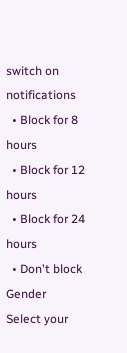switch on notifications
  • Block for 8 hours
  • Block for 12 hours
  • Block for 24 hours
  • Don't block
Gender
Select your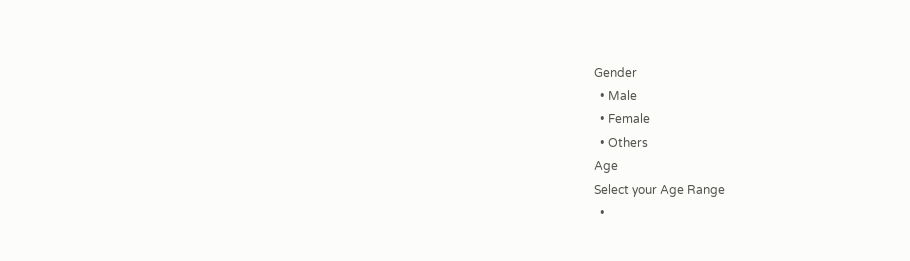Gender
  • Male
  • Female
  • Others
Age
Select your Age Range
  •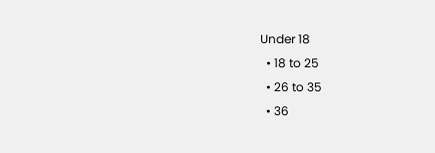Under 18
  • 18 to 25
  • 26 to 35
  • 36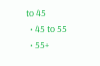to 45
  • 45 to 55
  • 55+